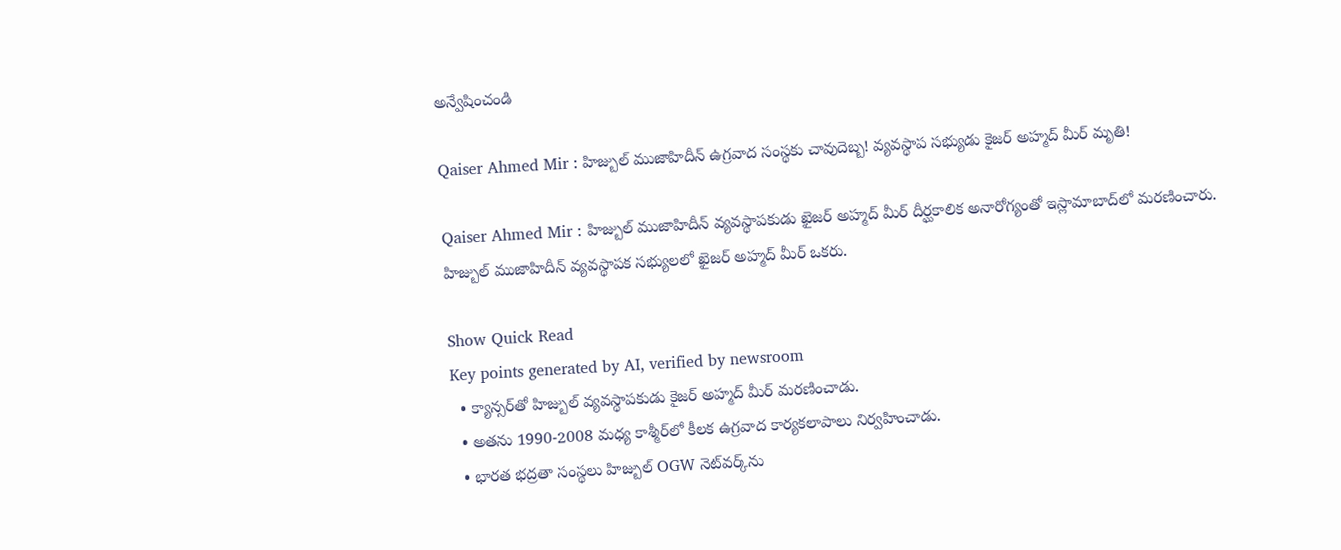అన్వేషించండి

Qaiser Ahmed Mir : హిజ్బుల్ ముజాహిదీన్‌ ఉగ్రవాద సంస్థకు చావుదెబ్బ! వ్యవస్థాప సభ్యుడు కైజర్ అహ్మద్ మీర్ మృతి!

Qaiser Ahmed Mir : హిజ్బుల్ ముజాహిదీన్ వ్యవస్థాపకుడు ఖైజర్ అహ్మద్ మీర్ దీర్ఘకాలిక అనారోగ్యంతో ఇస్లామాబాద్‌లో మరణించారు. హిజ్బుల్ ముజాహిదీన్ వ్యవస్థాపక సభ్యులలో ఖైజర్ అహ్మద్ మీర్ ఒకరు.

Show Quick Read
Key points generated by AI, verified by newsroom
  • క్యాన్సర్‌తో హిజ్బుల్ వ్యవస్థాపకుడు కైజర్ అహ్మద్ మీర్ మరణించాడు.
  • అతను 1990-2008 మధ్య కాశ్మీర్‌లో కీలక ఉగ్రవాద కార్యకలాపాలు నిర్వహించాడు.
  • భారత భద్రతా సంస్థలు హిజ్బుల్ OGW నెట్‌వర్క్‌ను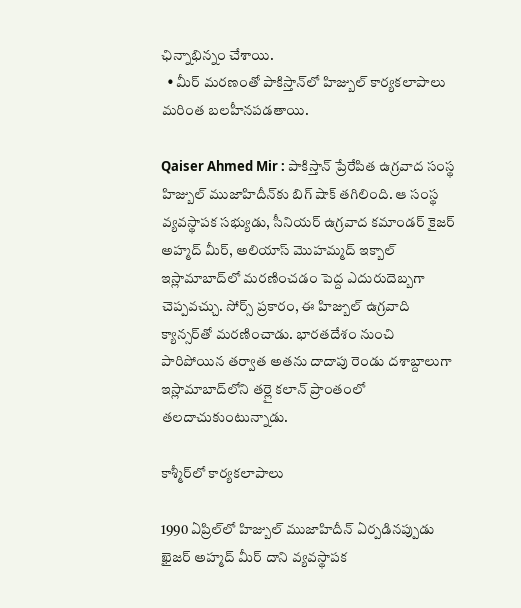ఛిన్నాభిన్నం చేశాయి.
  • మీర్ మరణంతో పాకిస్తాన్‌లో హిజ్బుల్ కార్యకలాపాలు మరింత బలహీనపడతాయి.

Qaiser Ahmed Mir : పాకిస్తాన్ ప్రేరేపిత ఉగ్రవాద సంస్థ హిజ్బుల్ ముజాహిదీన్‌కు బిగ్ షాక్ తగిలింది. ఆ సంస్థ వ్యవస్థాపక సభ్యుడు, సీనియర్ ఉగ్రవాద కమాండర్ కైజర్ అహ్మద్ మీర్, అలియాస్ మొహమ్మద్ ఇక్బాల్ ఇస్లామాబాద్‌లో మరణించడం పెద్ద ఎదురుదెబ్బగా చెప్పవచ్చు. సోర్స్ ప్రకారం, ఈ హిజ్బుల్ ఉగ్రవాది క్యాన్సర్‌తో మరణించాడు. భారతదేశం నుంచి పారిపోయిన తర్వాత అతను దాదాపు రెండు దశాబ్దాలుగా ఇస్లామాబాద్‌లోని తర్లై కలాన్ ప్రాంతంలో తలదాచుకుంటున్నాడు.

కాశ్మీర్‌లో కార్యకలాపాలు

1990 ఏప్రిల్‌లో హిజ్బుల్ ముజాహిదీన్ ఏర్పడినప్పుడు ఖైజర్ అహ్మద్ మీర్ దాని వ్యవస్థాపక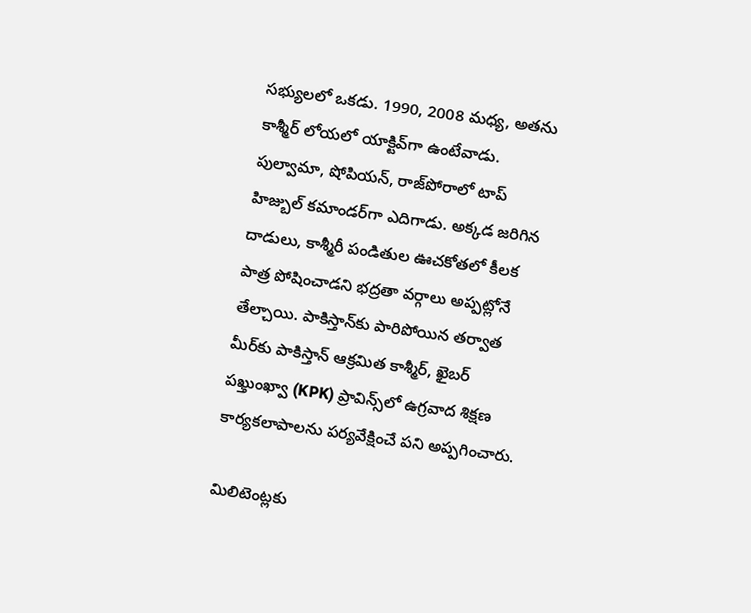సభ్యులలో ఒకడు. 1990, 2008 మధ్య, అతను కాశ్మీర్ లోయలో యాక్టివ్‌గా ఉంటేవాడు. పుల్వామా, షోపియన్, రాజ్‌పోరాలో టాప్ హిజ్బుల్ కమాండర్‌గా ఎదిగాడు. అక్కడ జరిగిన దాడులు, కాశ్మీరీ పండితుల ఊచకోతలో కీలక పాత్ర పోషించాడని భద్రతా వర్గాలు అప్పట్లోనే తేల్చాయి. పాకిస్తాన్‌కు పారిపోయిన తర్వాత మీర్‌కు పాకిస్తాన్ ఆక్రమిత కాశ్మీర్, ఖైబర్ పఖ్తుంఖ్వా (KPK) ప్రావిన్స్‌లో ఉగ్రవాద శిక్షణ కార్యకలాపాలను పర్యవేక్షించే పని అప్పగించారు.

మిలిటెంట్లకు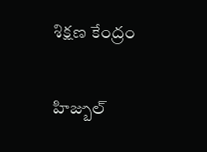శిక్షణ కేంద్రం

హిజ్బుల్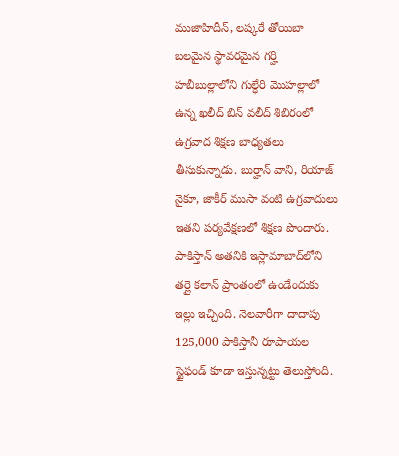ముజాహిదీన్, లష్కరే తోయిబా బలమైన స్థావరమైన గర్హి హబీబుల్లాలోని గుల్ధేరి మొహల్లాలో ఉన్న ఖలీద్ బిన్ వలీద్ శిబిరంలో ఉగ్రవాద శిక్షణ బాధ్యతలు తీసుకున్నాడు. బుర్హాన్ వాని, రియాజ్ నైకూ, జాకీర్ ముసా వంటి ఉగ్రవాదులు ఇతని పర్యవేక్షణలో శిక్షణ పొందారు. పాకిస్తాన్‌ అతనికి ఇస్లామాబాద్‌లోని తర్లై కలాన్ ప్రాంతంలో ఉండేందుకు ఇల్లు ఇచ్చింది. నెలవారీగా దాదాపు 125,000 పాకిస్తానీ రూపాయల స్టైఫండ్ కూడా ఇస్తున్నట్టు తెలుస్తోంది.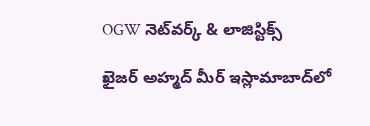OGW నెట్‌వర్క్ & లాజిస్టిక్స్

ఖైజర్ అహ్మద్ మీర్ ఇస్లామాబాద్‌లో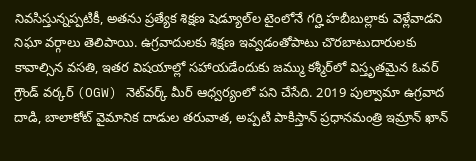నివసిస్తున్నప్పటికీ, అతను ప్రత్యేక శిక్షణ షెడ్యూల్‌ల టైంలోనే గర్హి హబీబుల్లాకు వెళ్లేవాడని నిఘా వర్గాలు తెలిపాయి. ఉగ్రవాదులకు శిక్షణ ఇవ్వడంతోపాటు చొరబాటుదారులకు కావాల్సిన వసతి, ఇతర విషయాల్లో సహాయడేందుకు జమ్ము కశ్మీర్‌లో విస్తృతమైన ఓవర్ గ్రౌండ్ వర్కర్ (OGW) నెట్‌వర్క్‌ మీర్‌ ఆధ్వర్యంలో పని చేసేది. 2019 పుల్వామా ఉగ్రవాద దాడి, బాలాకోట్ వైమానిక దాడుల తరువాత, అప్పటి పాకిస్తాన్ ప్రధానమంత్రి ఇమ్రాన్ ఖాన్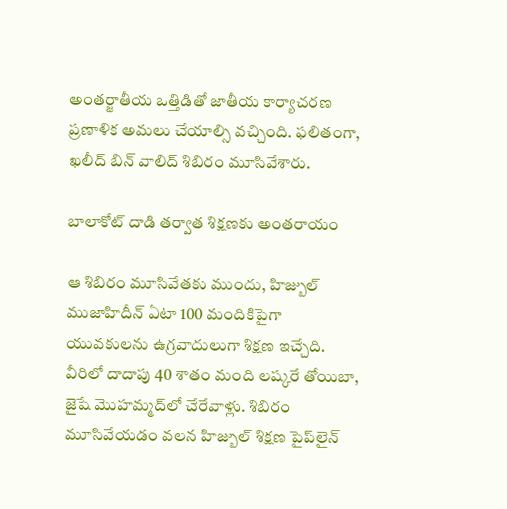అంతర్జాతీయ ఒత్తిడితో జాతీయ కార్యాచరణ ప్రణాళిక అమలు చేయాల్సి వచ్చింది. ఫలితంగా, ఖలీద్ బిన్ వాలిద్ శిబిరం మూసివేశారు.

బాలాకోట్ దాడి తర్వాత శిక్షణకు అంతరాయం

ఆ శిబిరం మూసివేతకు ముందు, హిజ్బుల్ ముజాహిదీన్ ఏటా 100 మందికిపైగా యువకులను ఉగ్రవాదులుగా శిక్షణ ఇచ్చేది. వీరిలో దాదాపు 40 శాతం మంది లష్కరే తోయిబా, జైషే మొహమ్మద్‌లో చేరేవాళ్లు. శిబిరం మూసివేయడం వలన హిజ్బుల్ శిక్షణ పైప్‌లైన్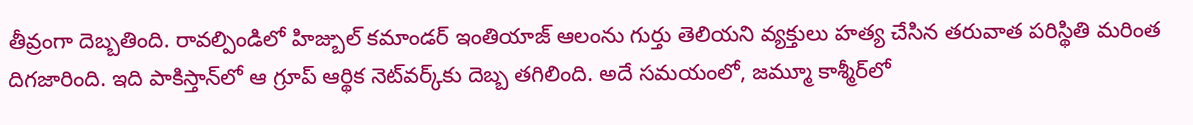తీవ్రంగా దెబ్బతింది. రావల్పిండిలో హిజ్బుల్ కమాండర్ ఇంతియాజ్ ఆలంను గుర్తు తెలియని వ్యక్తులు హత్య చేసిన తరువాత పరిస్థితి మరింత దిగజారింది. ఇది పాకిస్తాన్‌లో ఆ గ్రూప్ ఆర్థిక నెట్‌వర్క్‌కు దెబ్బ తగిలింది. అదే సమయంలో, జమ్మూ కాశ్మీర్‌లో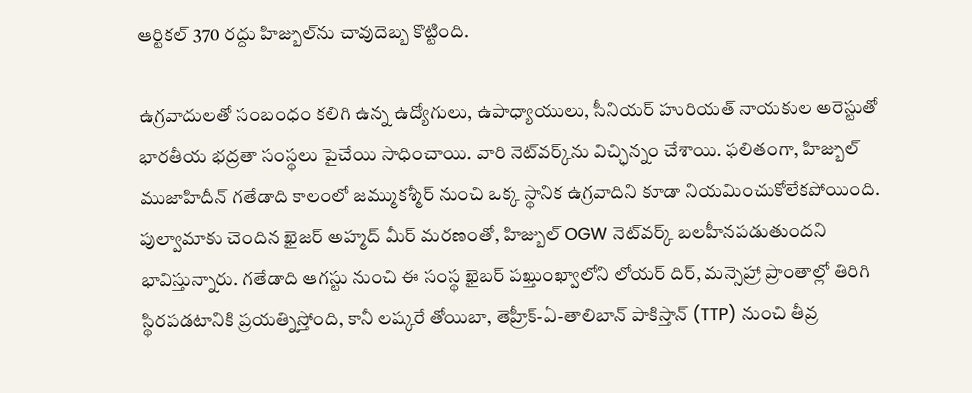ఆర్టికల్ 370 రద్దు హిజ్బుల్‌ను చావుదెబ్బ కొట్టింది.

ఉగ్రవాదులతో సంబంధం కలిగి ఉన్న ఉద్యోగులు, ఉపాధ్యాయులు, సీనియర్ హురియత్ నాయకుల అరెస్టుతో భారతీయ భద్రతా సంస్థలు పైచేయి సాధించాయి. వారి నెట్‌వర్క్‌ను విచ్ఛిన్నం చేశాయి. ఫలితంగా, హిజ్బుల్ ముజాహిదీన్ గతేడాది కాలంలో జమ్ముకశ్మీర్ నుంచి ఒక్క స్థానిక ఉగ్రవాదిని కూడా నియమించుకోలేకపోయింది. పుల్వామాకు చెందిన ఖైజర్ అహ్మద్ మీర్ మరణంతో, హిజ్బుల్ OGW నెట్‌వర్క్ బలహీనపడుతుందని భావిస్తున్నారు. గతేడాది ఆగస్టు నుంచి ఈ సంస్థ ఖైబర్ పఖ్తుంఖ్వాలోని లోయర్ దిర్, మన్సెహ్రా ప్రాంతాల్లో తిరిగి స్థిరపడటానికి ప్రయత్నిస్తోంది, కానీ లష్కరే తోయిబా, తెహ్రీక్-ఏ-తాలిబాన్ పాకిస్తాన్ (TTP) నుంచి తీవ్ర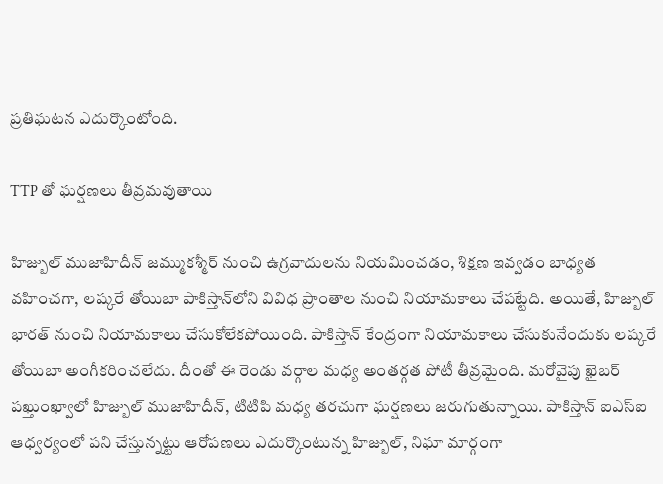ప్రతిఘటన ఎదుర్కొంటోంది.

TTP తో ఘర్షణలు తీవ్రమవుతాయి

హిజ్బుల్ ముజాహిదీన్ జమ్ముకశ్మీర్ నుంచి ఉగ్రవాదులను నియమించడం, శిక్షణ ఇవ్వడం బాధ్యత వహించగా, లష్కరే తోయిబా పాకిస్తాన్‌లోని వివిధ ప్రాంతాల నుంచి నియామకాలు చేపట్టేది. అయితే, హిజ్బుల్ భారత్‌ నుంచి నియామకాలు చేసుకోలేకపోయింది. పాకిస్తాన్ కేంద్రంగా నియామకాలు చేసుకునేందుకు లష్కరే తోయిబా అంగీకరించలేదు. దీంతో ఈ రెండు వర్గాల మధ్య అంతర్గత పోటీ తీవ్రమైంది. మరోవైపు ఖైబర్ పఖ్తుంఖ్వాలో హిజ్బుల్ ముజాహిదీన్, టిటిపి మధ్య తరచుగా ఘర్షణలు జరుగుతున్నాయి. పాకిస్తాన్ ఐఎస్ఐ ఆధ్వర్యంలో పని చేస్తున్నట్టు ఆరోపణలు ఎదుర్కొంటున్న హిజ్బుల్, నిఘా మార్గంగా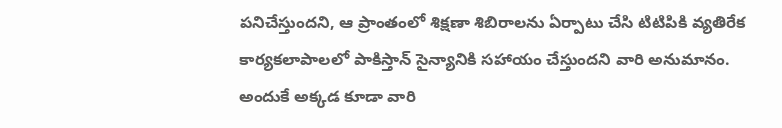పనిచేస్తుందని, ఆ ప్రాంతంలో శిక్షణా శిబిరాలను ఏర్పాటు చేసి టిటిపికి వ్యతిరేక కార్యకలాపాలలో పాకిస్తాన్ సైన్యానికి సహాయం చేస్తుందని వారి అనుమానం. అందుకే అక్కడ కూడా వారి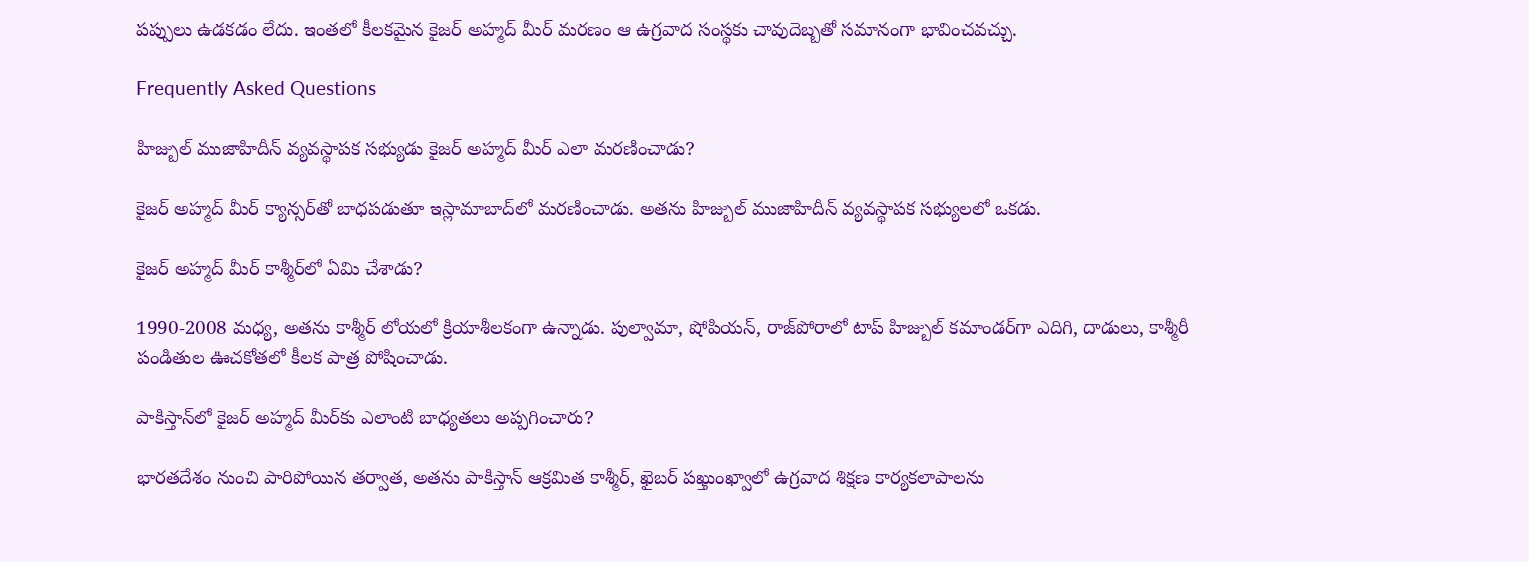పప్పులు ఉడకడం లేదు. ఇంతలో కీలకమైన కైజర్ అహ్మద్ మీర్ మరణం ఆ ఉగ్రవాద సంస్థకు చావుదెబ్బతో సమానంగా భావించవచ్చు.

Frequently Asked Questions

హిజ్బుల్ ముజాహిదీన్ వ్యవస్థాపక సభ్యుడు కైజర్ అహ్మద్ మీర్ ఎలా మరణించాడు?

కైజర్ అహ్మద్ మీర్ క్యాన్సర్‌తో బాధపడుతూ ఇస్లామాబాద్‌లో మరణించాడు. అతను హిజ్బుల్ ముజాహిదీన్ వ్యవస్థాపక సభ్యులలో ఒకడు.

కైజర్ అహ్మద్ మీర్ కాశ్మీర్‌లో ఏమి చేశాడు?

1990-2008 మధ్య, అతను కాశ్మీర్ లోయలో క్రియాశీలకంగా ఉన్నాడు. పుల్వామా, షోపియన్, రాజ్‌పోరాలో టాప్ హిజ్బుల్ కమాండర్‌గా ఎదిగి, దాడులు, కాశ్మీరీ పండితుల ఊచకోతలో కీలక పాత్ర పోషించాడు.

పాకిస్తాన్‌లో కైజర్ అహ్మద్ మీర్‌కు ఎలాంటి బాధ్యతలు అప్పగించారు?

భారతదేశం నుంచి పారిపోయిన తర్వాత, అతను పాకిస్తాన్ ఆక్రమిత కాశ్మీర్, ఖైబర్ పఖ్తుంఖ్వాలో ఉగ్రవాద శిక్షణ కార్యకలాపాలను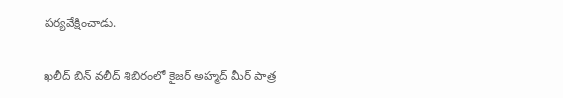పర్యవేక్షించాడు.

ఖలీద్ బిన్ వలీద్ శిబిరంలో కైజర్ అహ్మద్ మీర్‌ పాత్ర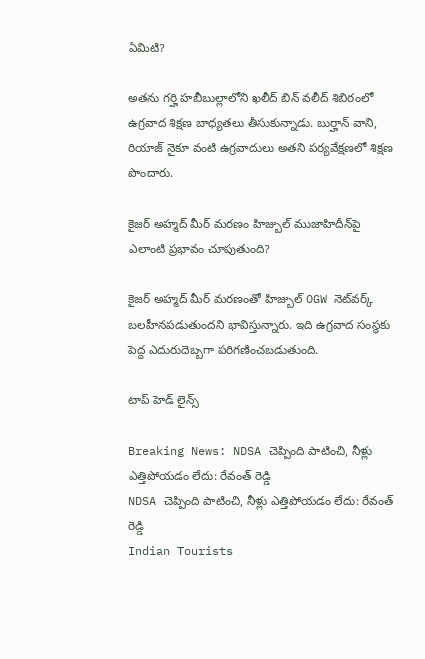ఏమిటి?

అతను గర్హి హబీబుల్లాలోని ఖలీద్ బిన్ వలీద్ శిబిరంలో ఉగ్రవాద శిక్షణ బాధ్యతలు తీసుకున్నాడు. బుర్హాన్ వాని, రియాజ్ నైకూ వంటి ఉగ్రవాదులు అతని పర్యవేక్షణలో శిక్షణ పొందారు.

కైజర్ అహ్మద్ మీర్‌ మరణం హిజ్బుల్ ముజాహిదీన్‌పై ఎలాంటి ప్రభావం చూపుతుంది?

కైజర్ అహ్మద్ మీర్‌ మరణంతో హిజ్బుల్‌ OGW నెట్‌వర్క్ బలహీనపడుతుందని భావిస్తున్నారు. ఇది ఉగ్రవాద సంస్థకు పెద్ద ఎదురుదెబ్బగా పరిగణించబడుతుంది.

టాప్ హెడ్ లైన్స్

Breaking News: NDSA చెప్పింది పాటించి, నీళ్లు ఎత్తిపోయడం లేదు: రేవంత్ రెడ్డి
NDSA చెప్పింది పాటించి, నీళ్లు ఎత్తిపోయడం లేదు: రేవంత్ రెడ్డి
Indian Tourists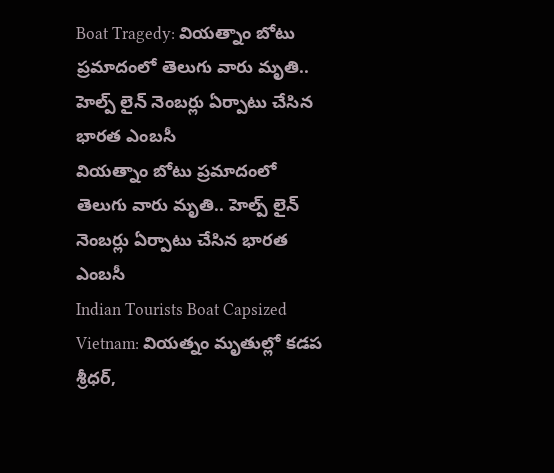Boat Tragedy: వియత్నాం బోటు ప్రమాదంలో తెలుగు వారు మృతి.. హెల్ప్ లైన్ నెంబర్లు ఏర్పాటు చేసిన భారత ఎంబసీ
వియత్నాం బోటు ప్రమాదంలో తెలుగు వారు మృతి.. హెల్ప్ లైన్ నెంబర్లు ఏర్పాటు చేసిన భారత ఎంబసీ
Indian Tourists Boat Capsized Vietnam: వియత్నం మృతుల్లో కడప శ్రీధర్,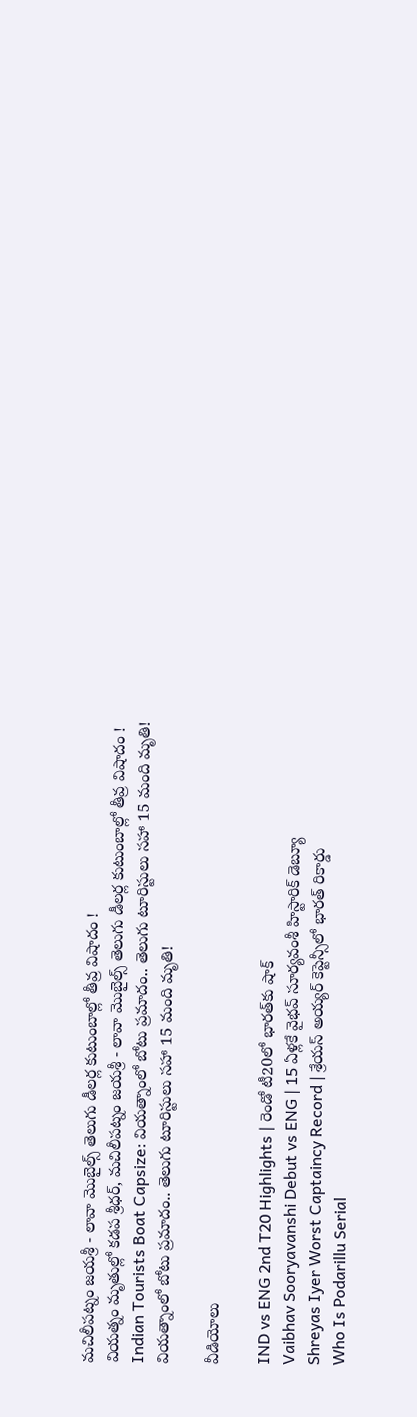మచిలీపట్నం జయశ్రీ - లావా మొబైల్స్ తెలుగు డీలర్ల కుటుంబాల్లో తీవ్ర విషాదం !
వియత్నం మృతుల్లో కడప శ్రీధర్, మచిలీపట్నం జయశ్రీ - లావా మొబైల్స్ తెలుగు డీలర్ల కుటుంబాల్లో తీవ్ర విషాదం !
Indian Tourists Boat Capsize: వియత్నాంలో బోటు ప్రమాదం.. తెలుగు టూరిస్టులు సహా 15 మంది మృతి!
వియత్నాంలో బోటు ప్రమాదం.. తెలుగు టూరిస్టులు సహా 15 మంది మృతి!

వీడియోలు

IND vs ENG 2nd T20 Highlights | రెండో టీ20లో భారత్‌కు షాక్
Vaibhav Sooryavanshi Debut vs ENG | 15 ఏళ్లకే వైభవ్ సూర్యవంశీ హిస్టారిక్ డెబ్యూ
Shreyas Iyer Worst Captaincy Record | శ్రేయస్ అయ్యర్ కెప్టెన్సీలో భారత్ రికార్డు
Who Is Podarillu Serial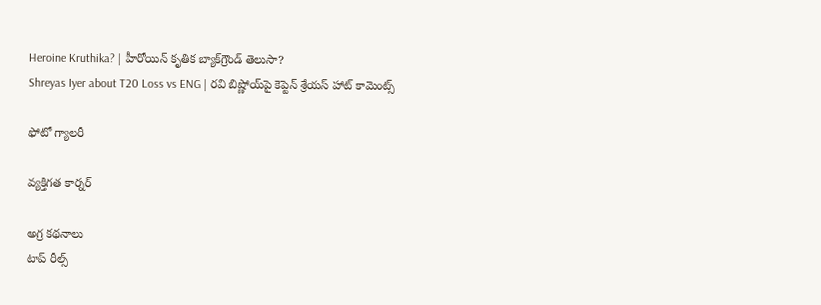Heroine Kruthika? | హీరోయిన్ కృతిక బ్యాక్‌గ్రౌండ్ తెలుసా?
Shreyas Iyer about T20 Loss vs ENG | రవి బిష్ణోయ్‌పై కెప్టెన్ శ్రేయస్ హాట్ కామెంట్స్

ఫోటో గ్యాలరీ

వ్యక్తిగత కార్నర్

అగ్ర కథనాలు
టాప్ రీల్స్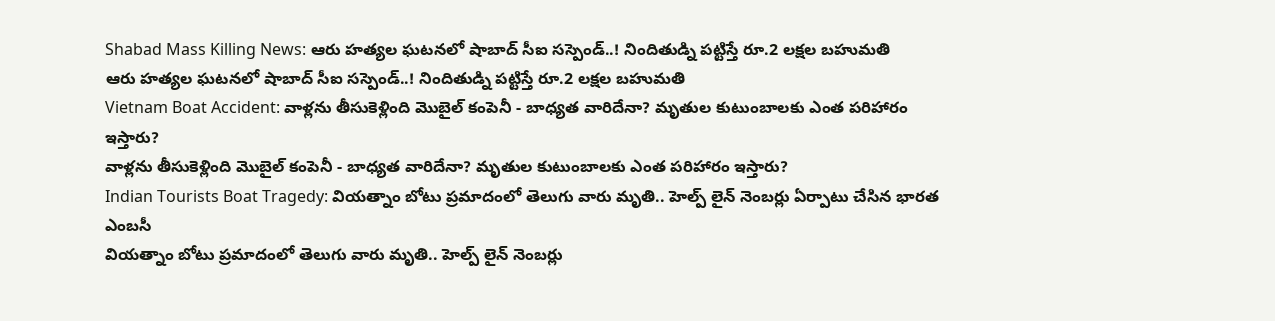Shabad Mass Killing News: ఆరు హత్యల ఘటనలో షాబాద్ సీఐ సస్పెండ్..! నిందితుడ్ని పట్టిస్తే రూ.2 లక్షల బహుమతి
ఆరు హత్యల ఘటనలో షాబాద్ సీఐ సస్పెండ్..! నిందితుడ్ని పట్టిస్తే రూ.2 లక్షల బహుమతి
Vietnam Boat Accident: వాళ్లను తీసుకెళ్లింది మొబైల్ కంపెనీ - బాధ్యత వారిదేనా? మృతుల కుటుంబాలకు ఎంత పరిహారం ఇస్తారు?
వాళ్లను తీసుకెళ్లింది మొబైల్ కంపెనీ - బాధ్యత వారిదేనా? మృతుల కుటుంబాలకు ఎంత పరిహారం ఇస్తారు?
Indian Tourists Boat Tragedy: వియత్నాం బోటు ప్రమాదంలో తెలుగు వారు మృతి.. హెల్ప్ లైన్ నెంబర్లు ఏర్పాటు చేసిన భారత ఎంబసీ
వియత్నాం బోటు ప్రమాదంలో తెలుగు వారు మృతి.. హెల్ప్ లైన్ నెంబర్లు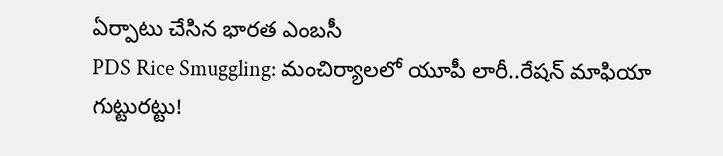ఏర్పాటు చేసిన భారత ఎంబసీ
PDS Rice Smuggling: మంచిర్యాలలో యూపీ లారీ..రేషన్ మాఫియా గుట్టురట్టు!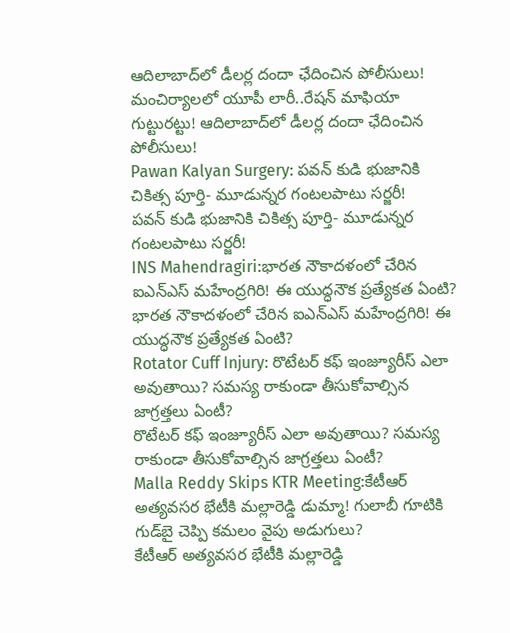ఆదిలాబాద్‌లో డీలర్ల దందా ఛేదించిన పోలీసులు!
మంచిర్యాలలో యూపీ లారీ..రేషన్ మాఫియా గుట్టురట్టు! ఆదిలాబాద్‌లో డీలర్ల దందా ఛేదించిన పోలీసులు!
Pawan Kalyan Surgery: పవన్‌ కుడి భుజానికి చికిత్స పూర్తి- మూడున్నర గంటలపాటు సర్జరీ!
పవన్‌ కుడి భుజానికి చికిత్స పూర్తి- మూడున్నర గంటలపాటు సర్జరీ!
INS Mahendragiri:భారత నౌకాదళంలో చేరిన ఐఎన్ఎస్ మహేంద్రగిరి! ఈ యుద్ధనౌక ప్రత్యేకత ఏంటి?
భారత నౌకాదళంలో చేరిన ఐఎన్ఎస్ మహేంద్రగిరి! ఈ యుద్ధనౌక ప్రత్యేకత ఏంటి?
Rotator Cuff Injury: రొటేటర్ కఫ్ ఇంజ్యూరీస్ ఎలా అవుతాయి? సమస్య రాకుండా తీసుకోవాల్సిన జాగ్రత్తలు ఏంటీ?
రొటేటర్ కఫ్ ఇంజ్యూరీస్ ఎలా అవుతాయి? సమస్య రాకుండా తీసుకోవాల్సిన జాగ్రత్తలు ఏంటీ?
Malla Reddy Skips KTR Meeting:కేటీఆర్ అత్యవసర భేటీకి మల్లారెడ్డి డుమ్మా! గులాబీ గూటికి గుడ్‌బై చెప్పి కమలం వైపు అడుగులు?
కేటీఆర్ అత్యవసర భేటీకి మల్లారెడ్డి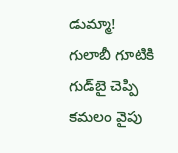డుమ్మా! గులాబీ గూటికి గుడ్‌బై చెప్పి కమలం వైపు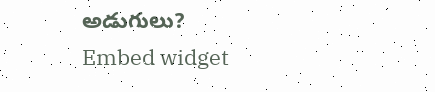అడుగులు?
Embed widget